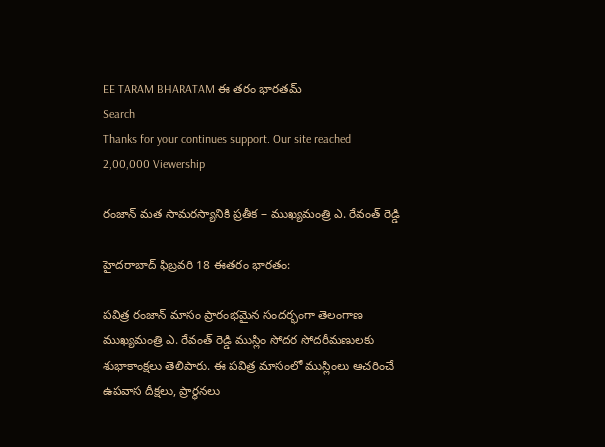EE TARAM BHARATAM ఈ తరం భారతమ్
Search
Thanks for your continues support. Our site reached 2,00,000 Viewership

రంజాన్ మత సామరస్యానికి ప్రతీక – ముఖ్యమంత్రి ఎ. రేవంత్ రెడ్డి

హైదరాబాద్ ఫిబ్రవరి 18 ఈతరం భారతం:

పవిత్ర రంజాన్ మాసం ప్రారంభమైన సందర్భంగా తెలంగాణ ముఖ్యమంత్రి ఎ. రేవంత్ రెడ్డి ముస్లిం సోదర సోదరీమణులకు శుభాకాంక్షలు తెలిపారు. ఈ పవిత్ర మాసంలో ముస్లింలు ఆచరించే ఉపవాస దీక్షలు, ప్రార్థనలు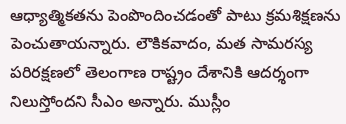ఆధ్యాత్మికతను పెంపొందించడంతో పాటు క్రమశిక్షణను పెంచుతాయన్నారు. లౌకికవాదం, మత సామరస్య పరిరక్షణలో తెలంగాణ రాష్ట్రం దేశానికి ఆదర్శంగా నిలుస్తోందని సీఎం అన్నారు. ముస్లీం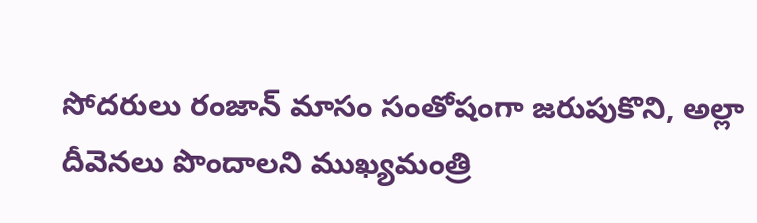సోదరులు రంజాన్ మాసం సంతోషంగా జరుపుకొని, అల్లా దీవెనలు పొందాలని ముఖ్యమంత్రి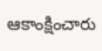ఆకాంక్షించారు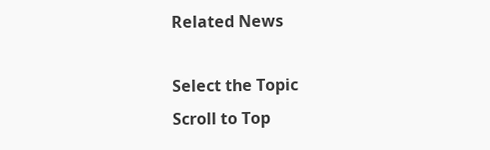Related News

Select the Topic
Scroll to Top